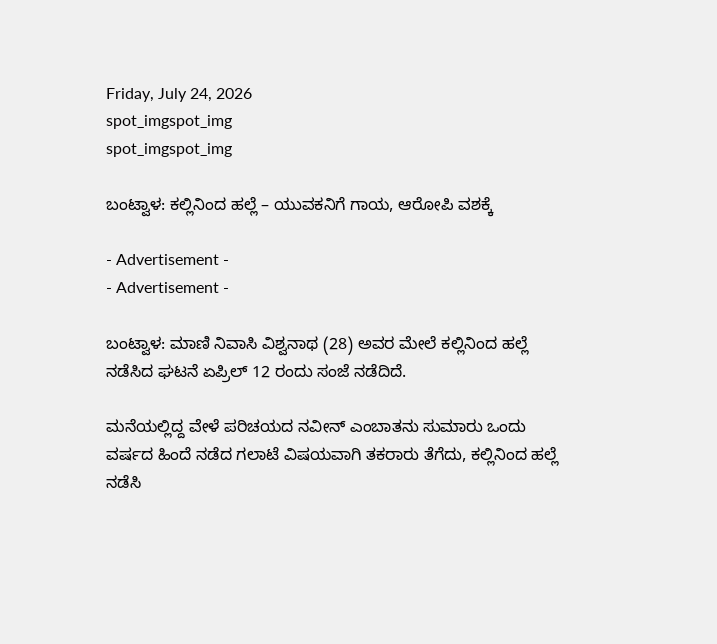Friday, July 24, 2026
spot_imgspot_img
spot_imgspot_img

ಬಂಟ್ವಾಳ: ಕಲ್ಲಿನಿಂದ ಹಲ್ಲೆ – ಯುವಕನಿಗೆ ಗಾಯ, ಆರೋಪಿ ವಶಕ್ಕೆ

- Advertisement -
- Advertisement -

ಬಂಟ್ವಾಳ: ಮಾಣಿ ನಿವಾಸಿ ವಿಶ್ವನಾಥ (28) ಅವರ ಮೇಲೆ ಕಲ್ಲಿನಿಂದ ಹಲ್ಲೆ ನಡೆಸಿದ ಘಟನೆ ಏಪ್ರಿಲ್ 12 ರಂದು ಸಂಜೆ ನಡೆದಿದೆ.

ಮನೆಯಲ್ಲಿದ್ದ ವೇಳೆ ಪರಿಚಯದ ನವೀನ್ ಎಂಬಾತನು ಸುಮಾರು ಒಂದು ವರ್ಷದ ಹಿಂದೆ ನಡೆದ ಗಲಾಟೆ ವಿಷಯವಾಗಿ ತಕರಾರು ತೆಗೆದು, ಕಲ್ಲಿನಿಂದ ಹಲ್ಲೆ ನಡೆಸಿ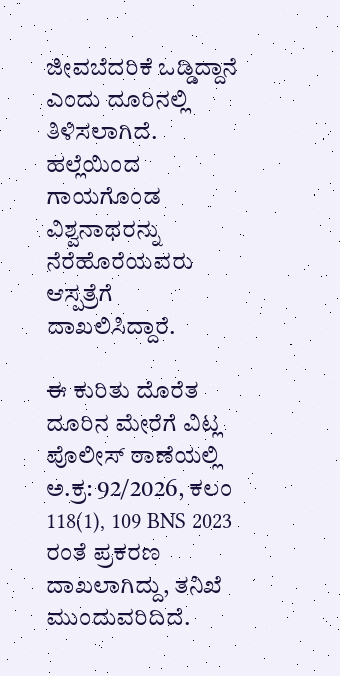ಜೀವಬೆದರಿಕೆ ಒಡ್ಡಿದ್ದಾನೆ ಎಂದು ದೂರಿನಲ್ಲಿ ತಿಳಿಸಲಾಗಿದೆ. ಹಲ್ಲೆಯಿಂದ ಗಾಯಗೊಂಡ ವಿಶ್ವನಾಥರನ್ನು ನೆರೆಹೊರೆಯವರು ಆಸ್ಪತ್ರೆಗೆ ದಾಖಲಿಸಿದ್ದಾರೆ.

ಈ ಕುರಿತು ದೊರೆತ ದೂರಿನ ಮೇರೆಗೆ ವಿಟ್ಲ ಪೊಲೀಸ್ ಠಾಣೆಯಲ್ಲಿ ಅ.ಕ್ರ: 92/2026, ಕಲಂ 118(1), 109 BNS 2023 ರಂತೆ ಪ್ರಕರಣ ದಾಖಲಾಗಿದ್ದು, ತನಿಖೆ ಮುಂದುವರಿದಿದೆ.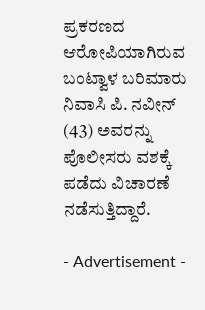ಪ್ರಕರಣದ ಆರೋಪಿಯಾಗಿರುವ ಬಂಟ್ವಾಳ ಬರಿಮಾರು ನಿವಾಸಿ ಪಿ. ನವೀನ್ (43) ಅವರನ್ನು ಪೊಲೀಸರು ವಶಕ್ಕೆ ಪಡೆದು ವಿಚಾರಣೆ ನಡೆಸುತ್ತಿದ್ದಾರೆ.

- Advertisement -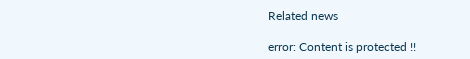Related news

error: Content is protected !!